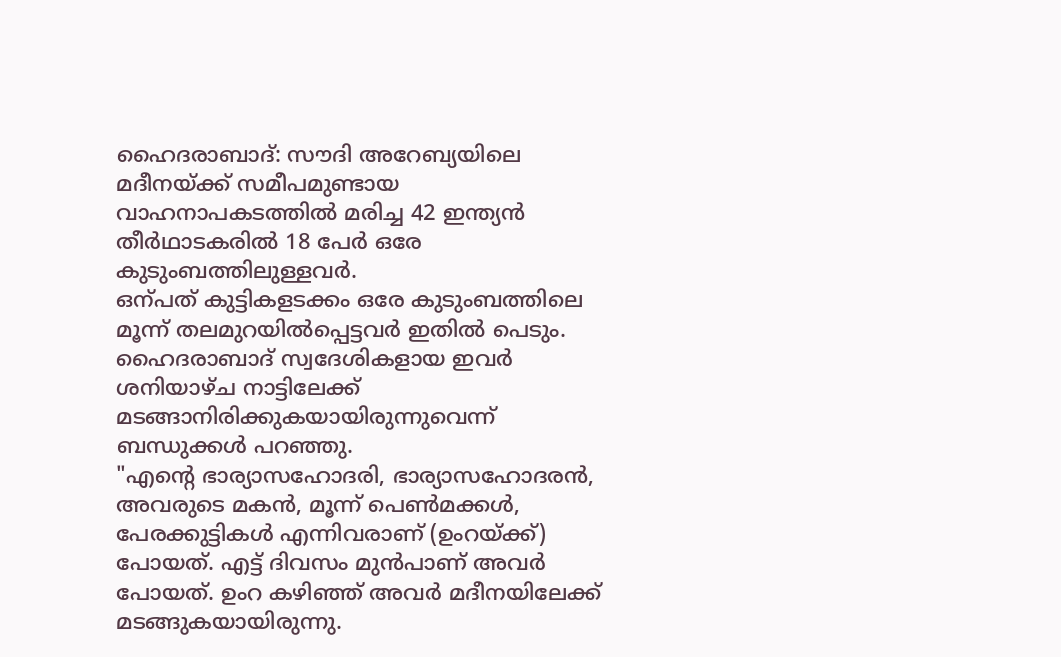ഹൈദരാബാദ്: സൗദി അറേബ്യയിലെ മദീനയ്ക്ക് സമീപമുണ്ടായ വാഹനാപകടത്തിൽ മരിച്ച 42 ഇന്ത്യൻ തീർഥാടകരിൽ 18 പേർ ഒരേ കുടുംബത്തിലുള്ളവർ.
ഒന്പത് കുട്ടികളടക്കം ഒരേ കുടുംബത്തിലെ മൂന്ന് തലമുറയിൽപ്പെട്ടവർ ഇതിൽ പെടും. ഹൈദരാബാദ് സ്വദേശികളായ ഇവർ ശനിയാഴ്ച നാട്ടിലേക്ക് മടങ്ങാനിരിക്കുകയായിരുന്നുവെന്ന് ബന്ധുക്കൾ പറഞ്ഞു.
"എൻ്റെ ഭാര്യാസഹോദരി, ഭാര്യാസഹോദരൻ, അവരുടെ മകൻ, മൂന്ന് പെൺമക്കൾ, പേരക്കുട്ടികൾ എന്നിവരാണ് (ഉംറയ്ക്ക്) പോയത്. എട്ട് ദിവസം മുൻപാണ് അവർ പോയത്. ഉംറ കഴിഞ്ഞ് അവർ മദീനയിലേക്ക് മടങ്ങുകയായിരുന്നു.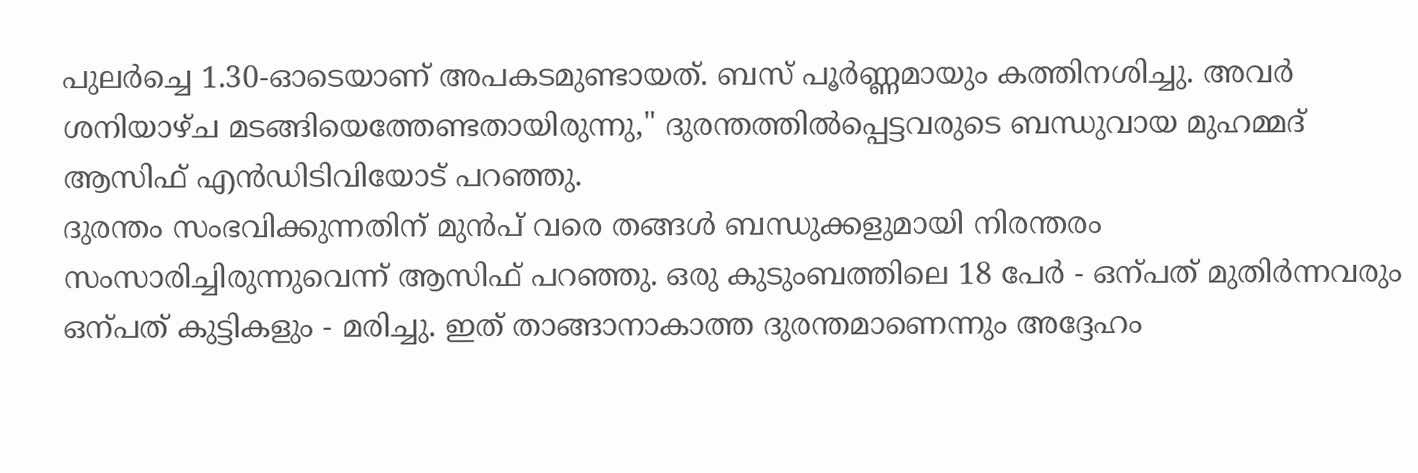പുലർച്ചെ 1.30-ഓടെയാണ് അപകടമുണ്ടായത്. ബസ് പൂർണ്ണമായും കത്തിനശിച്ചു. അവർ ശനിയാഴ്ച മടങ്ങിയെത്തേണ്ടതായിരുന്നു," ദുരന്തത്തിൽപ്പെട്ടവരുടെ ബന്ധുവായ മുഹമ്മദ് ആസിഫ് എൻഡിടിവിയോട് പറഞ്ഞു.
ദുരന്തം സംഭവിക്കുന്നതിന് മുൻപ് വരെ തങ്ങൾ ബന്ധുക്കളുമായി നിരന്തരം സംസാരിച്ചിരുന്നുവെന്ന് ആസിഫ് പറഞ്ഞു. ഒരു കുടുംബത്തിലെ 18 പേർ - ഒന്പത് മുതിർന്നവരും ഒന്പത് കുട്ടികളും - മരിച്ചു. ഇത് താങ്ങാനാകാത്ത ദുരന്തമാണെന്നും അദ്ദേഹം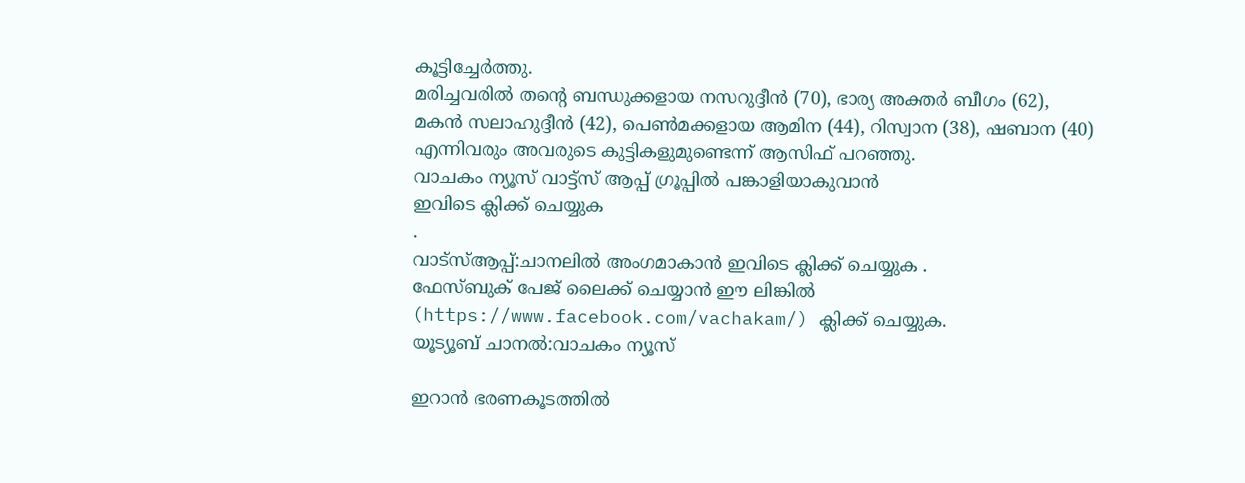കൂട്ടിച്ചേർത്തു.
മരിച്ചവരിൽ തൻ്റെ ബന്ധുക്കളായ നസറുദ്ദീൻ (70), ഭാര്യ അക്തർ ബീഗം (62), മകൻ സലാഹുദ്ദീൻ (42), പെൺമക്കളായ ആമിന (44), റിസ്വാന (38), ഷബാന (40) എന്നിവരും അവരുടെ കുട്ടികളുമുണ്ടെന്ന് ആസിഫ് പറഞ്ഞു.
വാചകം ന്യൂസ് വാട്ട്സ് ആപ്പ് ഗ്രൂപ്പിൽ പങ്കാളിയാകുവാൻ
ഇവിടെ ക്ലിക്ക് ചെയ്യുക
.
വാട്സ്ആപ്പ്:ചാനലിൽ അംഗമാകാൻ ഇവിടെ ക്ലിക്ക് ചെയ്യുക .
ഫേസ്ബുക് പേജ് ലൈക്ക് ചെയ്യാൻ ഈ ലിങ്കിൽ (https://www.facebook.com/vachakam/) ക്ലിക്ക് ചെയ്യുക.
യൂട്യൂബ് ചാനൽ:വാചകം ന്യൂസ്

ഇറാൻ ഭരണകൂടത്തിൽ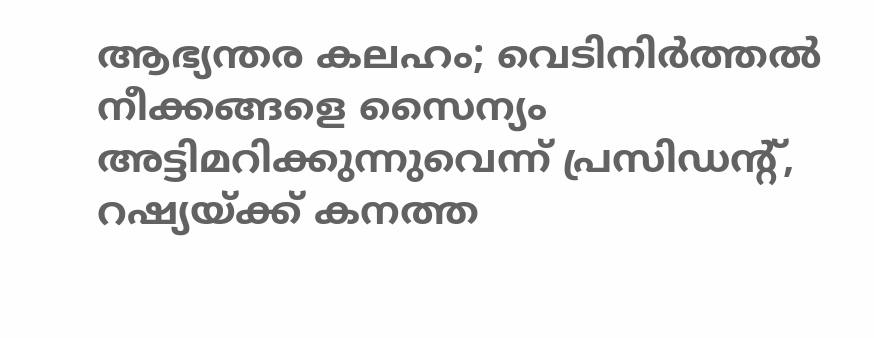ആഭ്യന്തര കലഹം; വെടിനിർത്തൽ നീക്കങ്ങളെ സൈന്യം അട്ടിമറിക്കുന്നുവെന്ന് പ്രസിഡന്റ്,
റഷ്യയ്ക്ക് കനത്ത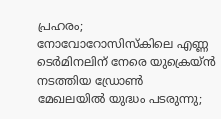പ്രഹരം; നോവോറോസിസ്കിലെ എണ്ണ ടെർമിനലിന് നേരെ യുക്രെയ്ൻ നടത്തിയ ഡ്രോൺ
മേഖലയിൽ യുദ്ധം പടരുന്നു;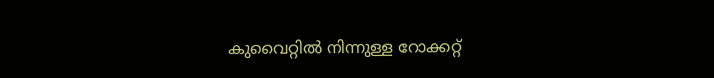കുവൈറ്റിൽ നിന്നുള്ള റോക്കറ്റ്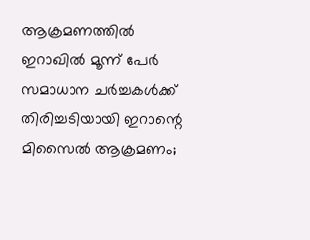ആക്രമണത്തിൽ ഇറാഖിൽ മൂന്ന് പേർ
സമാധാന ചർച്ചകൾക്ക് തിരിച്ചടിയായി ഇറാന്റെ മിസൈൽ ആക്രമണം;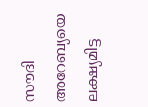സൗദി അറേബ്യയെ ലക്ഷ്യമിട്ട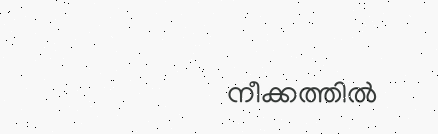നീക്കത്തിൽ